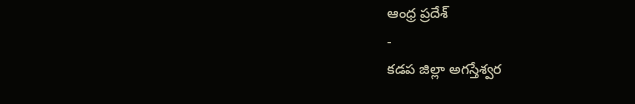ఆంధ్ర ప్రదేశ్
-
కడప జిల్లా అగస్తేశ్వర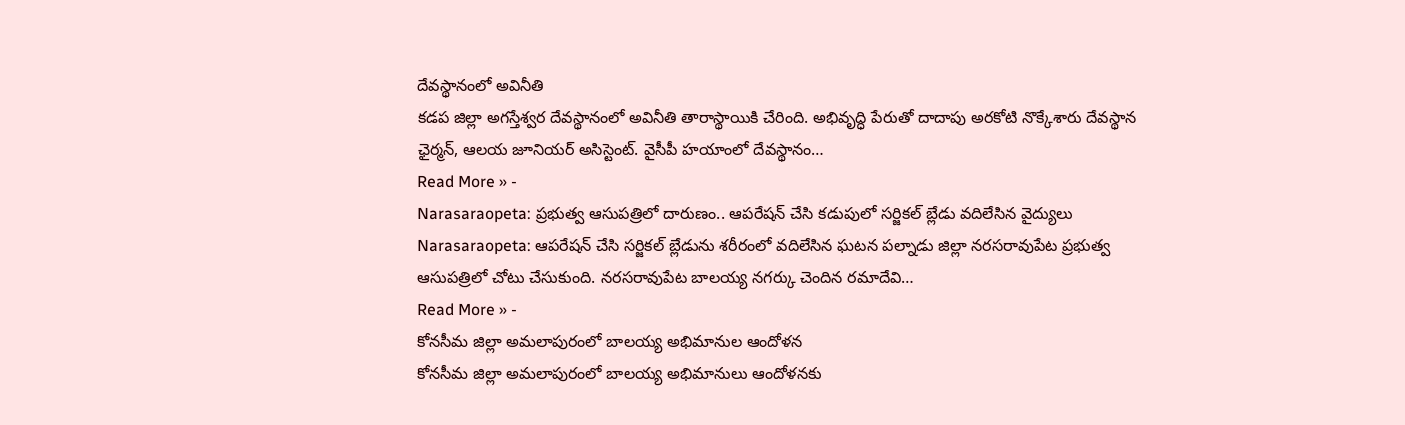దేవస్థానంలో అవినీతి
కడప జిల్లా అగస్తేశ్వర దేవస్థానంలో అవినీతి తారాస్థాయికి చేరింది. అభివృద్ధి పేరుతో దాదాపు అరకోటి నొక్కేశారు దేవస్థాన ఛైర్మన్, ఆలయ జూనియర్ అసిస్టెంట్. వైసీపీ హయాంలో దేవస్థానం…
Read More » -
Narasaraopeta: ప్రభుత్వ ఆసుపత్రిలో దారుణం.. ఆపరేషన్ చేసి కడుపులో సర్జికల్ బ్లేడు వదిలేసిన వైద్యులు
Narasaraopeta: ఆపరేషన్ చేసి సర్జికల్ బ్లేడును శరీరంలో వదిలేసిన ఘటన పల్నాడు జిల్లా నరసరావుపేట ప్రభుత్వ ఆసుపత్రిలో చోటు చేసుకుంది. నరసరావుపేట బాలయ్య నగర్కు చెందిన రమాదేవి…
Read More » -
కోనసీమ జిల్లా అమలాపురంలో బాలయ్య అభిమానుల ఆందోళన
కోనసీమ జిల్లా అమలాపురంలో బాలయ్య అభిమానులు ఆందోళనకు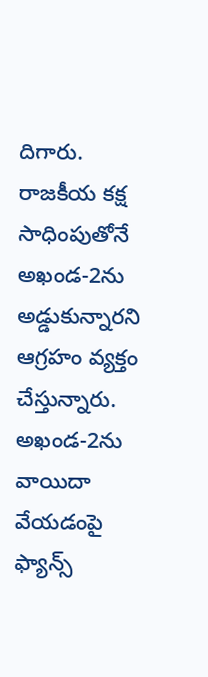దిగారు. రాజకీయ కక్ష సాధింపుతోనే అఖండ-2ను అడ్డుకున్నారని ఆగ్రహం వ్యక్తం చేస్తున్నారు. అఖండ-2ను వాయిదా వేయడంపై ఫ్యాన్స్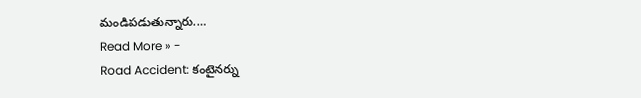మండిపడుతున్నారు.…
Read More » -
Road Accident: కంటైనర్ను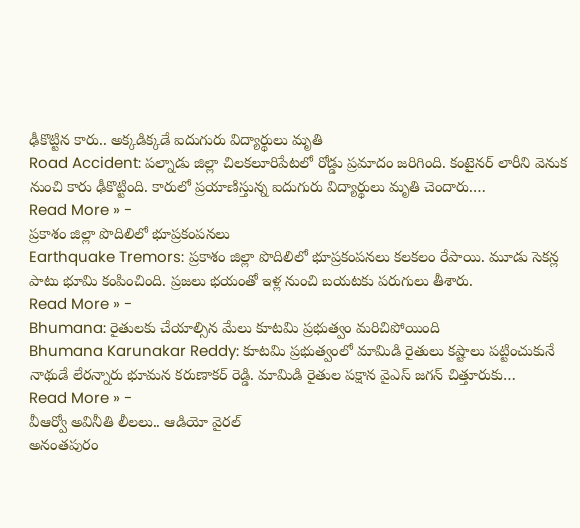ఢీకొట్టిన కారు.. అక్కడిక్కడే ఐదుగురు విద్యార్థులు మృతి
Road Accident: పల్నాడు జిల్లా చిలకలూరిపేటలో రోడ్డు ప్రమాదం జరిగింది. కంటైనర్ లారీని వెనుక నుంచి కారు ఢీకొట్టింది. కారులో ప్రయాణిస్తున్న ఐదుగురు విద్యార్థులు మృతి చెందారు.…
Read More » -
ప్రకాశం జిల్లా పొదిలిలో భూప్రకంపనలు
Earthquake Tremors: ప్రకాశం జిల్లా పొదిలిలో భూప్రకంపనలు కలకలం రేపాయి. మూడు సెకన్ల పాటు భూమి కంపించింది. ప్రజలు భయంతో ఇళ్ల నుంచి బయటకు పరుగులు తీశారు.
Read More » -
Bhumana: రైతులకు చేయాల్సిన మేలు కూటమి ప్రభుత్వం మరిచిపోయింది
Bhumana Karunakar Reddy: కూటమి ప్రభుత్వంలో మామిడి రైతులు కష్టాలు పట్టించుకునే నాథుడే లేరన్నారు భూమన కరుణాకర్ రెడ్డి. మామిడి రైతుల పక్షాన వైఎస్ జగన్ చిత్తూరుకు…
Read More » -
వీఆర్వో అవినీతి లీలలు.. ఆడియో వైరల్
అనంతపురం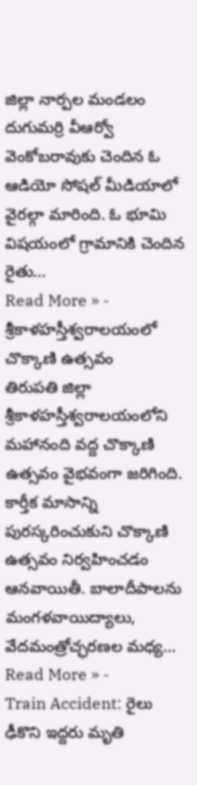జిల్లా నార్పల మండలం దుగుమర్రి వీఆర్వో వెంకోబరావుకు చెందిన ఓ ఆడియో సోషల్ మీడియాలో వైరల్గా మారింది. ఓ భూమి విషయంలో గ్రామానికి చెందిన రైతు…
Read More » -
శ్రీకాళహస్తీశ్వరాలయంలో చొక్కాణి ఉత్సవం
తిరుపతి జిల్లా శ్రీకాళహస్తీశ్వరాలయంలోని మహానంది వద్ద చొక్కాణి ఉత్సవం వైభవంగా జరిగింది. కార్తీక మాసాన్ని పురస్కరించుకుని చొక్కాణి ఉత్సవం నిర్వహించడం ఆనవాయితీ. బాలాదీపాలను మంగళవాయిద్యాలు, వేదమంత్రోచ్ఛరణల మధ్య…
Read More » -
Train Accident: రైలు ఢీకొని ఇద్దరు మృతి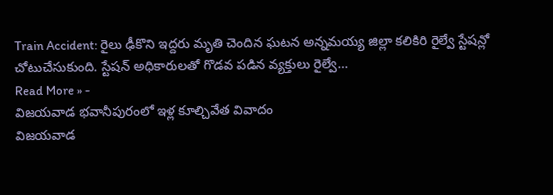Train Accident: రైలు ఢీకొని ఇద్దరు మృతి చెందిన ఘటన అన్నమయ్య జిల్లా కలికిరి రైల్వే స్టేషన్లో చోటుచేసుకుంది. స్టేషన్ అధికారులతో గొడవ పడిన వ్యక్తులు రైల్వే…
Read More » -
విజయవాడ భవానీపురంలో ఇళ్ల కూల్చివేత వివాదం
విజయవాడ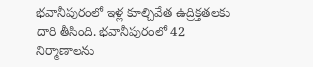భవానీపురంలో ఇళ్ల కూల్చివేత ఉద్రిక్తతలకు దారి తీసింది. భవానీపురంలో 42 నిర్మాణాలను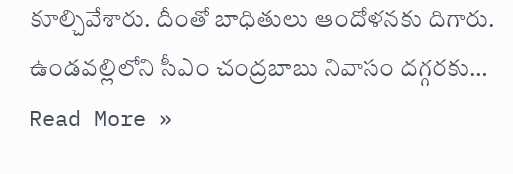కూల్చివేశారు. దీంతో బాధితులు ఆందోళనకు దిగారు. ఉండవల్లిలోని సీఎం చంద్రబాబు నివాసం దగ్గరకు…
Read More »